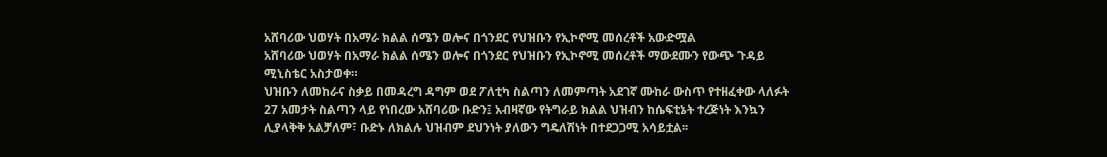አሸባሪው ህወሃት በአማራ ክልል ሰሜን ወሎና በጎንደር የህዝቡን የኢኮኖሚ መሰረቶች አውድሟል
አሸባሪው ህወሃት በአማራ ክልል ሰሜን ወሎና በጎንደር የህዝቡን የኢኮኖሚ መሰረቶች ማውደሙን የውጭ ጉዳይ ሚኒስቴር አስታወቀ።
ህዝቡን ለመከራና ስቃይ በመዳረግ ዳግም ወደ ፖለቲካ ስልጣን ለመምጣት አደገኛ ሙከራ ውስጥ የተዘፈቀው ላለፉት 27 አመታት ስልጣን ላይ የነበረው አሸባሪው ቡድን፤ አብዛኛው የትግራይ ክልል ህዝብን ከሴፍቲኔት ተረጅነት እንኳን ሊያላቅቅ አልቻለም፣ ቡድኑ ለክልሉ ህዝብም ደህንነት ያለውን ግዴለሽነት በተደጋጋሚ አሳይቷል፡፡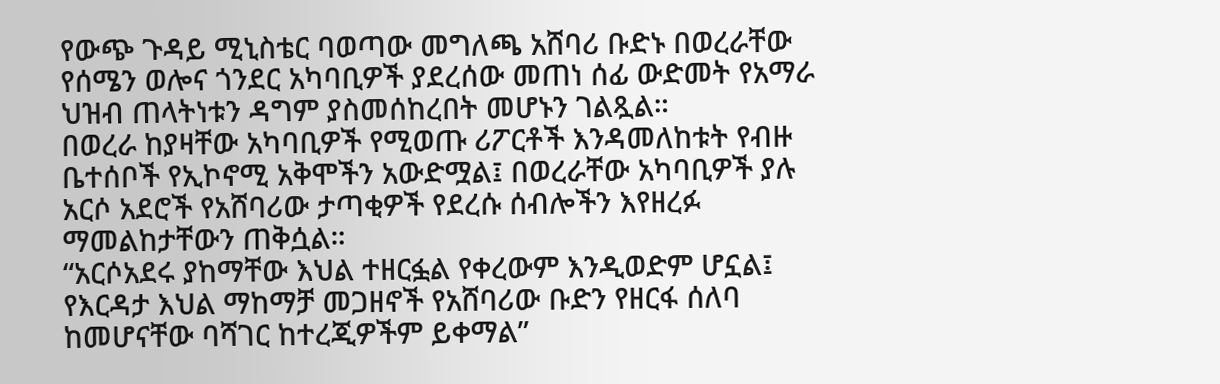የውጭ ጉዳይ ሚኒስቴር ባወጣው መግለጫ አሸባሪ ቡድኑ በወረራቸው የሰሜን ወሎና ጎንደር አካባቢዎች ያደረሰው መጠነ ሰፊ ውድመት የአማራ ህዝብ ጠላትነቱን ዳግም ያስመሰከረበት መሆኑን ገልጿል።
በወረራ ከያዛቸው አካባቢዎች የሚወጡ ሪፖርቶች እንዳመለከቱት የብዙ ቤተሰቦች የኢኮኖሚ አቅሞችን አውድሟል፤ በወረራቸው አካባቢዎች ያሉ አርሶ አደሮች የአሸባሪው ታጣቂዎች የደረሱ ሰብሎችን እየዘረፉ ማመልከታቸውን ጠቅሷል።
“አርሶአደሩ ያከማቸው እህል ተዘርፏል የቀረውም እንዲወድም ሆኗል፤ የእርዳታ እህል ማከማቻ መጋዘኖች የአሸባሪው ቡድን የዘርፋ ሰለባ ከመሆናቸው ባሻገር ከተረጂዎችም ይቀማል”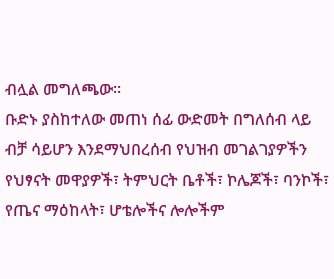ብሏል መግለጫው፡፡
ቡድኑ ያስከተለው መጠነ ሰፊ ውድመት በግለሰብ ላይ ብቻ ሳይሆን እንደማህበረሰብ የህዝብ መገልገያዎችን የህፃናት መዋያዎች፣ ትምህርት ቤቶች፣ ኮሌጆች፣ ባንኮች፣ የጤና ማዕከላት፣ ሆቴሎችና ሎሎችም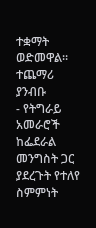ተቋማት ወድመዋል፡፡
ተጨማሪ ያንብቡ
- የትግራይ አመራሮች ከፌደራል መንግስት ጋር ያደረጉት የተለየ ስምምነት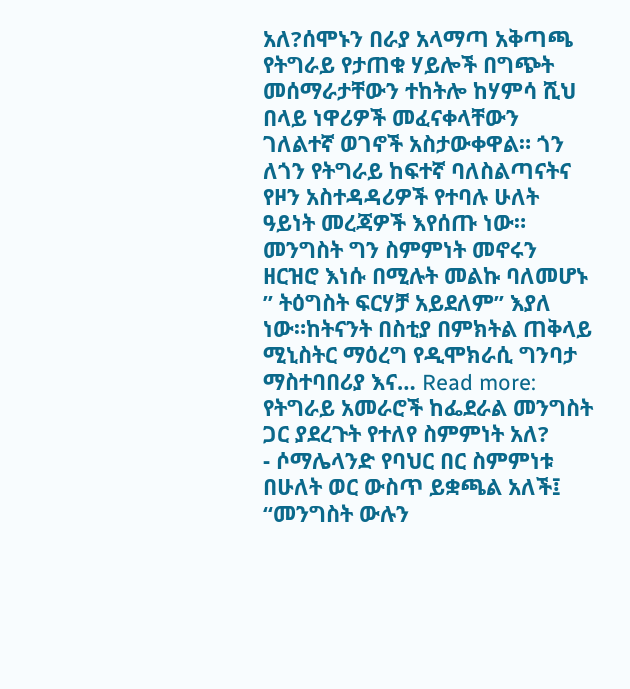አለ?ሰሞኑን በራያ አላማጣ አቅጣጫ የትግራይ የታጠቁ ሃይሎች በግጭት መሰማራታቸውን ተከትሎ ከሃምሳ ሺህ በላይ ነዋሪዎች መፈናቀላቸውን ገለልተኛ ወገኖች አስታውቀዋል። ጎን ለጎን የትግራይ ከፍተኛ ባለስልጣናትና የዞን አስተዳዳሪዎች የተባሉ ሁለት ዓይነት መረጃዎች እየሰጡ ነው። መንግስት ግን ስምምነት መኖሩን ዘርዝሮ እነሱ በሚሉት መልኩ ባለመሆኑ ” ትዕግስት ፍርሃቻ አይደለም” እያለ ነው።ከትናንት በስቲያ በምክትል ጠቅላይ ሚኒስትር ማዕረግ የዲሞክራሲ ግንባታ ማስተባበሪያ እና… Read more: የትግራይ አመራሮች ከፌደራል መንግስት ጋር ያደረጉት የተለየ ስምምነት አለ?
- ሶማሌላንድ የባህር በር ስምምነቱ በሁለት ወር ውስጥ ይቋጫል አለች፤ “መንግስት ውሉን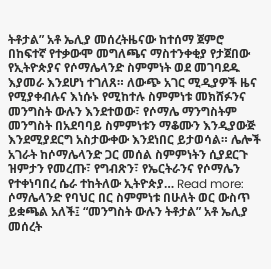ትቶታል” አቶ ኤሊያ መሰረትዜናው ከተሰማ ጀምሮ በከፍተኛ የተቃውሞ መግለጫና ማስተንቀቂያ የታጀበው የኢትዮጵያና የሶማሌላንድ ስምምነት ወደ መገባደዱ እያመራ እንደሆነ ተገለጸ። ለውጭ አገር ሚዲያዎች ዜና የሚያቀብሉና እነሱኑ የሚከተሉ ስምምነቱ መክሸፉንና መንግስት ውሉን እንደተወው፣ የሶማሌ ማንግስትም መንግስት በአደባባይ ስምምነቱን ማቆሙን እንዲያውጅ እንደሚያደርግ አስታውቀው እንደነበር ይታወሳል። ሌሎች አገራት ከሶማሌላንድ ጋር መሰል ስምምነትን ሲያደርጉ ዝምታን የመረጡ፣ የግብጽን፣ የኤርትራንና የሶማሌን የተቀነባበረ ሴራ ተከትለው ኢትዮጵያ… Read more: ሶማሌላንድ የባህር በር ስምምነቱ በሁለት ወር ውስጥ ይቋጫል አለች፤ “መንግስት ውሉን ትቶታል” አቶ ኤሊያ መሰረት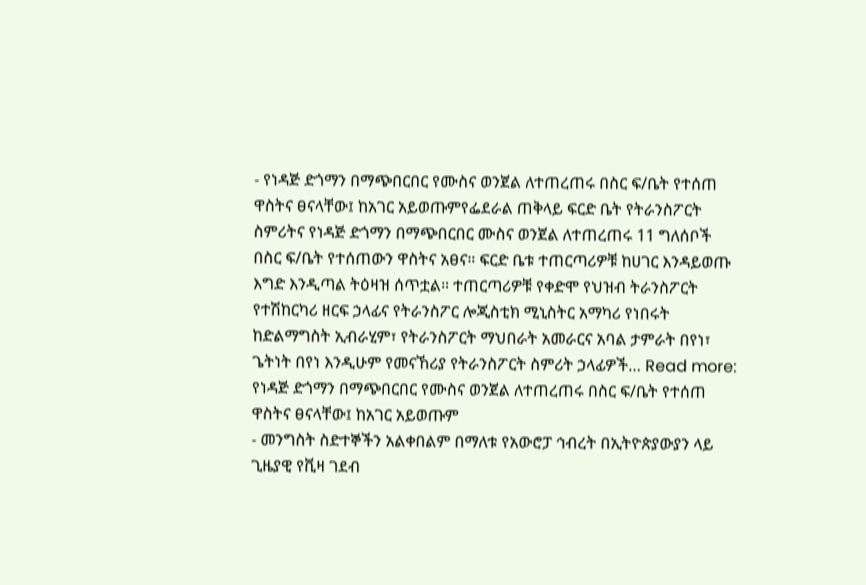- የነዳጅ ድጎማን በማጭበርበር የሙስና ወንጀል ለተጠረጠሩ በስር ፍ/ቤት የተሰጠ ዋስትና ፀናላቸው፤ ከአገር አይወጡምየፌደራል ጠቅላይ ፍርድ ቤት የትራንስፖርት ስምሪትና የነዳጅ ድጎማን በማጭበርበር ሙስና ወንጀል ለተጠረጠሩ 11 ግለሰቦች በስር ፍ/ቤት የተሰጠውን ዋስትና አፀና። ፍርድ ቤቱ ተጠርጣሪዎቹ ከሀገር እንዳይወጡ እግድ እንዲጣል ትዕዛዝ ሰጥቷል። ተጠርጣሪዎቹ የቀድሞ የህዝብ ትራንስፖርት የተሽከርካሪ ዘርፍ ኃላፊና የትራንስፖር ሎጂስቲክ ሚኒስትር አማካሪ የነበሩት ከድልማግስት ኢብራሂም፣ የትራንስፖርት ማህበራት አመራርና አባል ታምራት በየነ፣ ጌትነት በየነ እንዲሁም የመናኸሪያ የትራንስፖርት ስምሪት ኃላፊዎች… Read more: የነዳጅ ድጎማን በማጭበርበር የሙስና ወንጀል ለተጠረጠሩ በስር ፍ/ቤት የተሰጠ ዋስትና ፀናላቸው፤ ከአገር አይወጡም
- መንግስት ስድተኞችን አልቀበልም በማለቱ የአውሮፓ ኅብረት በኢትዮጵያውያን ላይ ጊዜያዊ የቪዛ ገደብ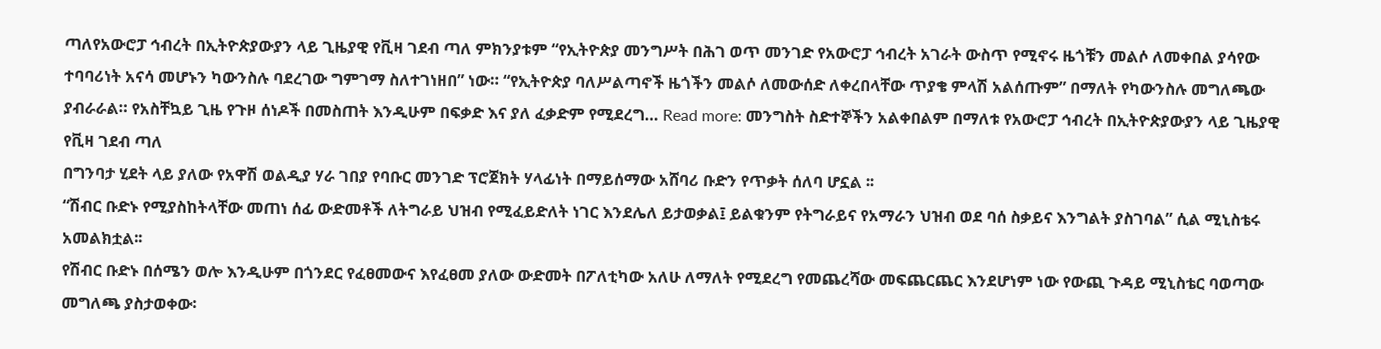ጣለየአውሮፓ ኅብረት በኢትዮጵያውያን ላይ ጊዜያዊ የቪዛ ገደብ ጣለ ምክንያቱም “የኢትዮጵያ መንግሥት በሕገ ወጥ መንገድ የአውሮፓ ኅብረት አገራት ውስጥ የሚኖሩ ዜጎቹን መልሶ ለመቀበል ያሳየው ተባባሪነት አናሳ መሆኑን ካውንስሉ ባደረገው ግምገማ ስለተገነዘበ” ነው። “የኢትዮጵያ ባለሥልጣኖች ዜጎችን መልሶ ለመውሰድ ለቀረበላቸው ጥያቄ ምላሽ አልሰጡም” በማለት የካውንስሉ መግለጫው ያብራራል። የአስቸኳይ ጊዜ የጉዞ ሰነዶች በመስጠት እንዲሁም በፍቃድ እና ያለ ፈቃድም የሚደረግ… Read more: መንግስት ስድተኞችን አልቀበልም በማለቱ የአውሮፓ ኅብረት በኢትዮጵያውያን ላይ ጊዜያዊ የቪዛ ገደብ ጣለ
በግንባታ ሂደት ላይ ያለው የአዋሽ ወልዲያ ሃራ ገበያ የባቡር መንገድ ፕሮጀክት ሃላፊነት በማይሰማው አሸባሪ ቡድን የጥቃት ሰለባ ሆኗል ፡፡
“ሽብር ቡድኑ የሚያስከትላቸው መጠነ ሰፊ ውድመቶች ለትግራይ ህዝብ የሚፈይድለት ነገር እንደሌለ ይታወቃል፤ ይልቁንም የትግራይና የአማራን ህዝብ ወደ ባሰ ስቃይና እንግልት ያስገባል” ሲል ሚኒስቴሩ አመልክቷል፡፡
የሽብር ቡድኑ በሰሜን ወሎ እንዲሁም በጎንደር የፈፀመውና እየፈፀመ ያለው ውድመት በፖለቲካው አለሁ ለማለት የሚደረግ የመጨረሻው መፍጨርጨር እንደሆነም ነው የውጪ ጉዳይ ሚኒስቴር ባወጣው መግለጫ ያስታወቀው፡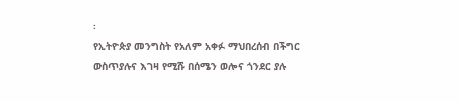፡
የኢትዮጵያ መንግስት የአለም አቀፉ ማህበረሰብ በችግር ውስጥያሉና እገዛ የሚሹ በሰሜን ወሎና ጎንደር ያሉ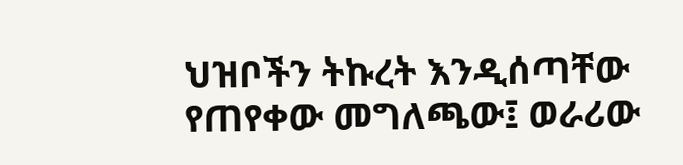ህዝቦችን ትኩረት እንዲሰጣቸው የጠየቀው መግለጫው፤ ወራሪው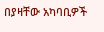በያዛቸው አካባቢዎች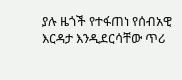ያሉ ዜጎች የተፋጠነ የሰብአዊ እርዳታ እንዲደርሳቸው ጥሪ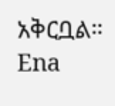አቅርቧል።
Ena